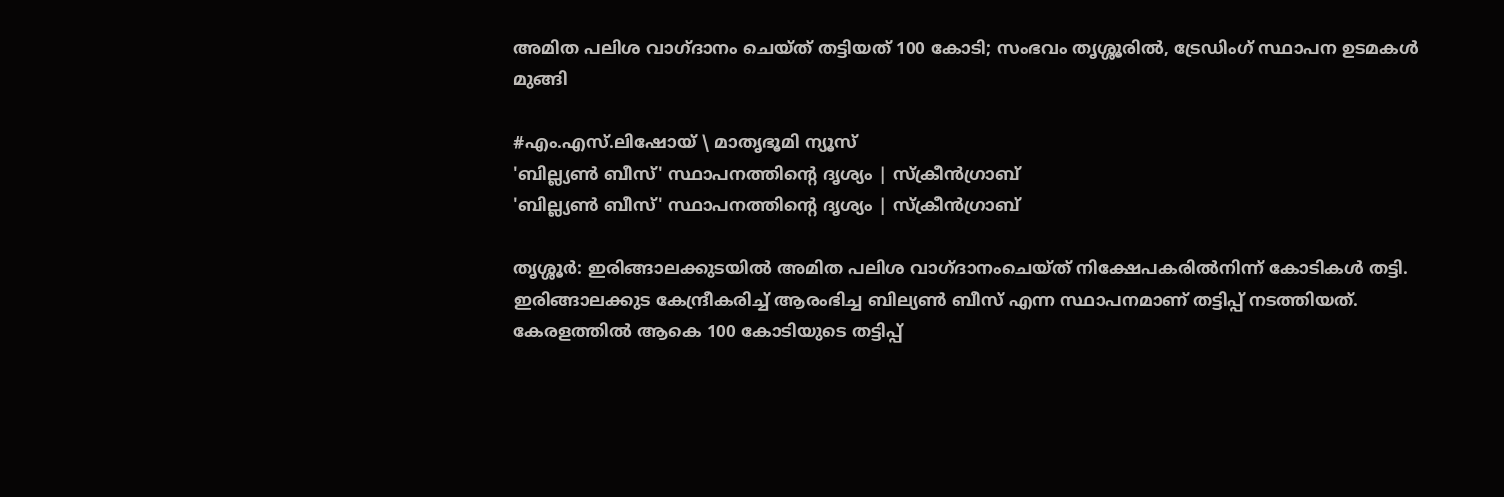അമിത പലിശ വാഗ്ദാനം ചെയ്ത് തട്ടിയത് 100 കോടി; സംഭവം തൃശ്ശൂരിൽ, ട്രേഡിംഗ് സ്ഥാപന ഉടമകൾ മുങ്ങി

#എം.എസ്.ലിഷോയ് \ മാതൃഭൂമി ന്യൂസ്
'ബില്ല്യൺ ബീസ്' സ്ഥാപനത്തിന്റെ ദൃശ്യം | സ്ക്രീൻഗ്രാബ്
'ബില്ല്യൺ ബീസ്' സ്ഥാപനത്തിന്റെ ദൃശ്യം | സ്ക്രീൻഗ്രാബ്

തൃശ്ശൂർ: ഇരിങ്ങാലക്കുടയിൽ അമിത പലിശ വാഗ്ദാനംചെയ്ത് നിക്ഷേപകരിൽനിന്ന് കോടികൾ തട്ടി. ഇരിങ്ങാലക്കുട കേന്ദ്രീകരിച്ച് ആരംഭിച്ച ബില്യൺ ബീസ് എന്ന സ്ഥാപനമാണ് തട്ടിപ്പ് നടത്തിയത്. കേരളത്തിൽ ആകെ 100 കോടിയുടെ തട്ടിപ്പ്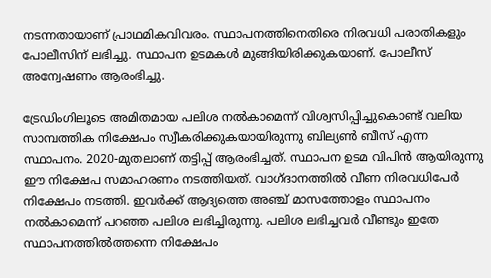നടന്നതായാണ് പ്രാഥമികവിവരം. സ്ഥാപനത്തിനെതിരെ നിരവധി പരാതികളും പോലീസിന് ലഭിച്ചു. സ്ഥാപന ഉടമകൾ മുങ്ങിയിരിക്കുകയാണ്. പോലീസ് അന്വേഷണം ആരംഭിച്ചു.

ട്രേഡിംഗിലൂടെ അമിതമായ പലിശ നൽകാമെന്ന് വിശ്വസിപ്പിച്ചുകൊണ്ട് വലിയ സാമ്പത്തിക നിക്ഷേപം സ്വീകരിക്കുകയായിരുന്നു ബില്യൺ ബീസ് എന്ന സ്ഥാപനം. 2020-മുതലാണ് തട്ടിപ്പ് ആരംഭിച്ചത്. സ്ഥാപന ഉടമ വിപിൻ ആയിരുന്നു ഈ നിക്ഷേപ സമാഹരണം നടത്തിയത്. വാഗ്ദാനത്തിൽ വീണ നിരവധിപേർ നിക്ഷേപം നടത്തി. ഇവർക്ക് ആദ്യത്തെ അഞ്ച് മാസത്തോളം സ്ഥാപനം നൽകാമെന്ന് പറഞ്ഞ പലിശ ലഭിച്ചിരുന്നു. പലിശ ലഭിച്ചവർ വീണ്ടും ഇതേ സ്ഥാപനത്തിൽത്തന്നെ നിക്ഷേപം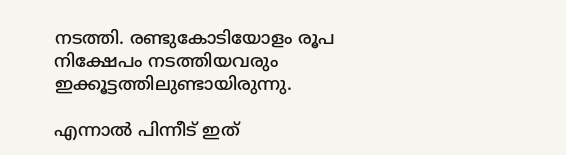നടത്തി. രണ്ടുകോടിയോളം രൂപ നിക്ഷേപം നടത്തിയവരും ഇക്കൂട്ടത്തിലുണ്ടായിരുന്നു.

എന്നാൽ പിന്നീട് ഇത്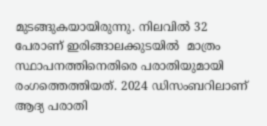മുടങ്ങുകയായിരുന്നു. നിലവിൽ 32 പേരാണ് ഇരിങ്ങാലക്കുടയിൽ  മാത്രം സ്ഥാപനത്തിനെതിരെ പരാതിയുമായി രംഗത്തെത്തിയത്. 2024 ഡിസംബറിലാണ് ആദ്യ പരാതി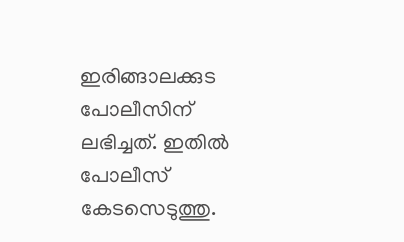ഇരിങ്ങാലക്കുട പോലീസിന് ലഭിച്ചത്. ഇതിൽ പോലീസ് കേടസെടുത്തു.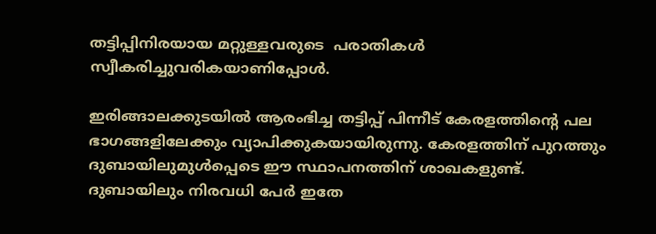തട്ടിപ്പിനിരയായ മറ്റുള്ളവരുടെ  പരാതികൾ സ്വീകരിച്ചുവരികയാണിപ്പോൾ.

ഇരിങ്ങാലക്കുടയിൽ ആരംഭിച്ച തട്ടിപ്പ് പിന്നീട് കേരളത്തിന്റെ പല ഭാഗങ്ങളിലേക്കും വ്യാപിക്കുകയായിരുന്നു. കേരളത്തിന് പുറത്തും ദുബായിലുമുൾപ്പെടെ ഈ സ്ഥാപനത്തിന് ശാഖകളുണ്ട്. ദുബായിലും നിരവധി പേർ ഇതേ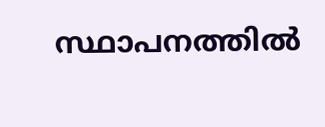സ്ഥാപനത്തിൽ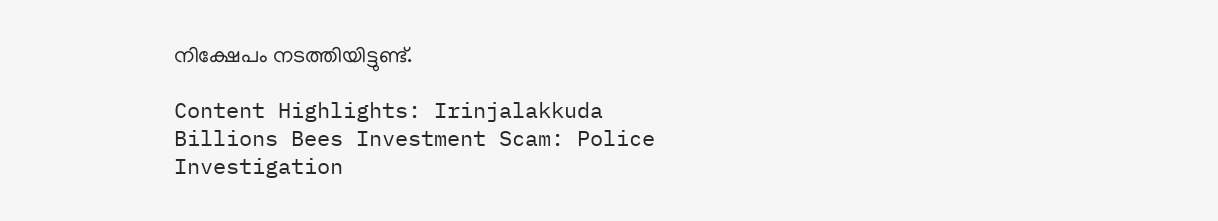നിക്ഷേപം നടത്തിയിട്ടുണ്ട്.

Content Highlights: Irinjalakkuda Billions Bees Investment Scam: Police Investigation